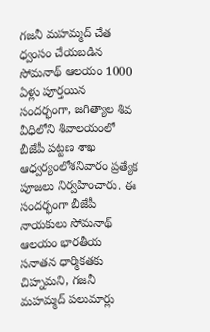గజనీ మహమ్మద్ చేత ధ్వంసం చేయబడిన సోమనాథ్ ఆలయం 1000 ఏళ్లు పూర్తయిన సందర్భంగా, జగిత్యాల శివ వీధిలోని శివాలయంలో బీజేపీ పట్టణ శాఖ ఆధ్వర్యంలోశనివారం ప్రత్యేక పూజలు నిర్వహించారు. ఈ సందర్భంగా బీజేపీ నాయకులు సోమనాథ్ ఆలయం భారతీయ సనాతన ధార్మికతకు చిహ్నమని, గజనీ మహమ్మద్ పలుమార్లు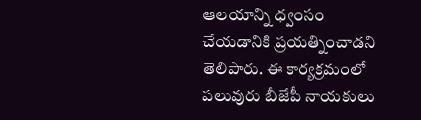ఆలయాన్ని ధ్వంసం చేయడానికి ప్రయత్నించాడని తెలిపారు. ఈ కార్యక్రమంలో పలువురు బీజేపీ నాయకులు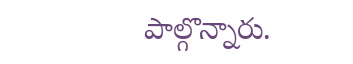పాల్గొన్నారు.